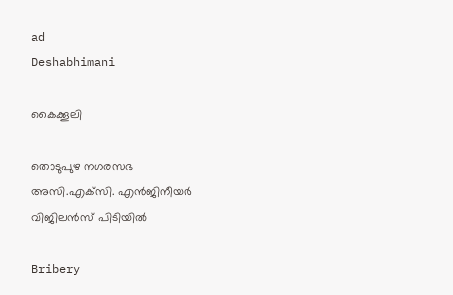ad
Deshabhimani

കൈക്കൂലി

തൊടുപുഴ നഗരസഭ
അസി.എക്‌സി. എൻജിനീയർ
വിജിലൻസ്‌ പിടിയിൽ

Bribery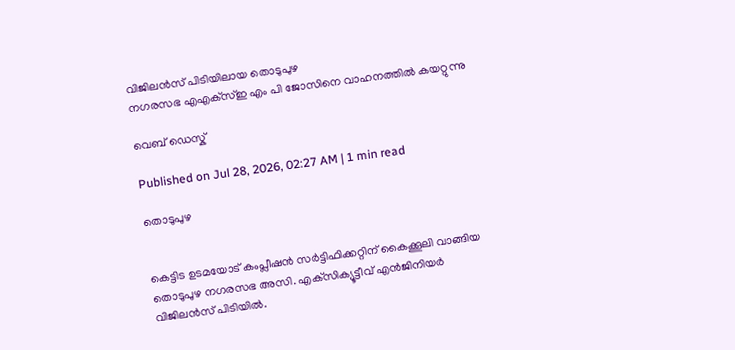വിജിലൻസ് പിടിയിലായ തൊടുപുഴ
നഗരസഭ എഎക്‌സ്‌ഇ എം പി ജോസിനെ വാഹനത്തില്‍ കയറ്റുന്നു

വെബ് ഡെസ്ക്

Published on Jul 28, 2026, 02:27 AM | 1 min read

തൊടുപുഴ


കെട്ടിട ഉടമയോട്‌ കംപ്ലീഷൻ സര്‍ട്ടിഫിക്കറ്റിന്‌ കൈക്കൂലി വാങ്ങിയ തൊടുപുഴ നഗരസഭ അസി. എക്‌സിക്യൂട്ടീവ്‌ എൻജിനിയർ വിജിലൻസ്‌ പിടിയിൽ.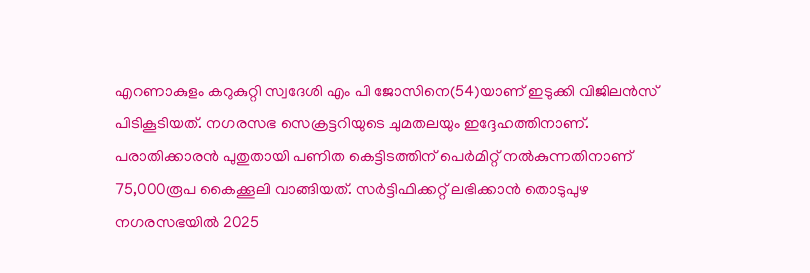എറണാകുളം കറുകുറ്റി സ്വദേശി എം പി ജോസിനെ(54)യാണ്‌ ഇടുക്കി വിജിലൻസ് പിടികൂടിയത്‌. നഗരസഭ സെക്രട്ടറിയുടെ ചുമതലയും ഇദ്ദേഹത്തിനാണ്. പരാതിക്കാരൻ പുതുതായി പണിത കെട്ടിടത്തിന് പെർമിറ്റ്‌ നൽകുന്നതിനാണ്‌ 75,000രൂപ കൈക്കൂലി വാങ്ങിയത്‌. സർട്ടിഫിക്കറ്റ് ലഭിക്കാൻ തൊടുപുഴ നഗരസഭയിൽ 2025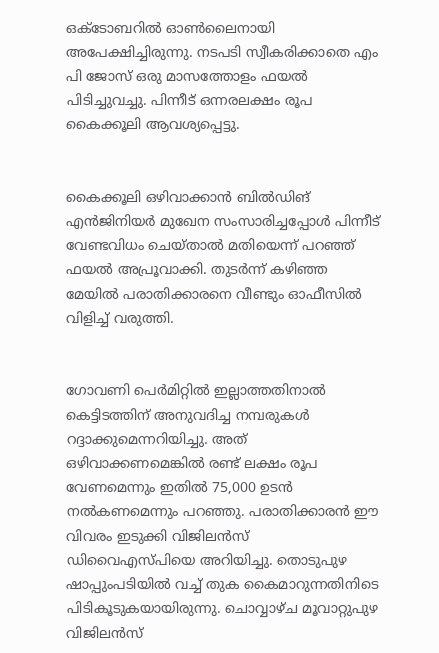ഒക്ടോബറില്‍ ഓൺലൈനായി അപേക്ഷിച്ചിരുന്നു. നടപടി സ്വീകരിക്കാതെ എം പി ജോസ് ഒരു മാസത്തോളം ഫയൽ പിടിച്ചുവച്ചു. പിന്നീട് ഒന്നരലക്ഷം രൂപ കൈക്കൂലി ആവശ്യപ്പെട്ടു.


കൈക്കൂലി ഒഴിവാക്കാൻ ബിൽഡിങ്‌ എൻജിനിയർ മുഖേന സംസാരിച്ചപ്പോൾ പിന്നീട് വേണ്ടവിധം ചെയ്താൽ മതിയെന്ന് പറഞ്ഞ് ഫയൽ അപ്രൂവാക്കി. തുടർന്ന് കഴിഞ്ഞ മേയില്‍ പരാതിക്കാരനെ വീണ്ടും ഓഫീസിൽ വിളിച്ച് വരുത്തി.


ഗോവണി പെർമിറ്റിൽ ഇല്ലാത്തതിനാൽ കെട്ടിടത്തിന് അനുവദിച്ച നമ്പരുകൾ റദ്ദാക്കുമെന്നറിയിച്ചു. അത് ഒഴിവാക്കണമെങ്കിൽ രണ്ട്‌ ലക്ഷം രൂപ വേണമെന്നും ഇതില്‍ 75,000 ഉടൻ നൽകണമെന്നും പറഞ്ഞു. പരാതിക്കാരൻ ഈ വിവരം ഇടുക്കി വിജിലൻസ് ഡിവൈഎസ്‍പിയെ അറിയിച്ചു. തൊടുപുഴ ഷാപ്പുംപടിയില്‍ വച്ച് തുക കൈമാറുന്നതിനിടെ പിടികൂടുകയായിരുന്നു. ചൊവ്വാഴ്‍ച മൂവാറ്റുപുഴ വിജിലൻസ്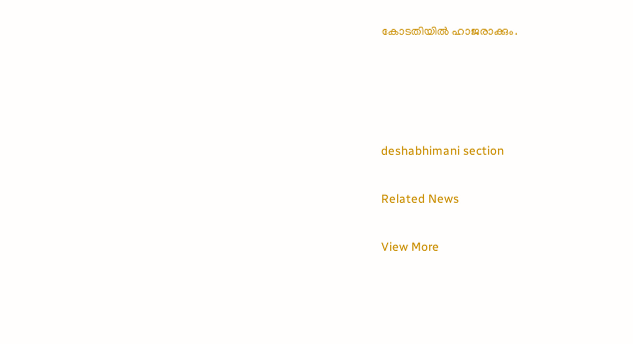കോടതിയിൽ ഹാജരാക്കും.




deshabhimani section

Related News

View More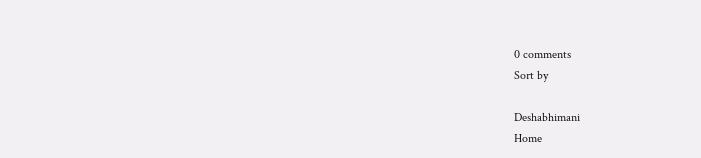0 comments
Sort by

Deshabhimani
Home